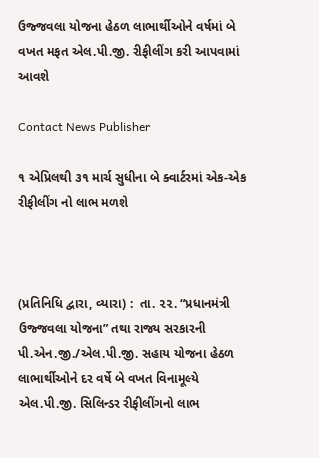ઉજ્જવલા યોજના હેઠળ લાભાર્થીઓને વર્ષમાં બે વખત મફત એલ.પી.જી. રીફીલીંગ કરી આપવામાં આવશે

Contact News Publisher

૧ એપ્રિલથી ૩૧ માર્ચ સુધીના બે ક્વાર્ટરમાં એક-એક રીફીલીંગ નો લાભ મળશે



(પ્રતિનિધિ દ્વારા, વ્યારા) :  તા. ૨૨. “પ્રધાનમંત્રી ઉજ્જવલા યોજના” તથા રાજ્ય સરકારની પી.એન.જી./એલ.પી.જી. સહાય યોજના હેઠળ લાભાર્થીઓને દર વર્ષે બે વખત વિનામૂલ્યે એલ.પી.જી. સિલિન્ડર રીફીલીંગનો લાભ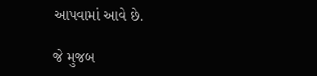આપવામાં આવે છે.

જે મુજબ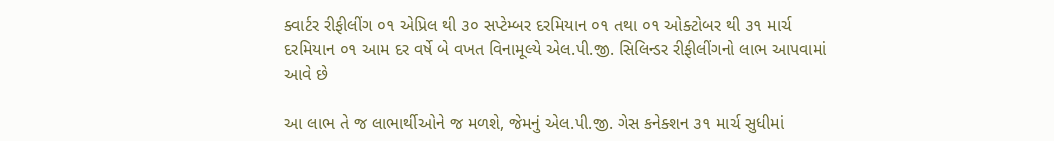ક્વાર્ટર રીફીલીંગ ૦૧ એપ્રિલ થી ૩૦ સપ્ટેમ્બર દરમિયાન ૦૧ તથા ૦૧ ઓક્ટોબર થી ૩૧ માર્ચ દરમિયાન ૦૧ આમ દર વર્ષે બે વખત વિનામૂલ્યે એલ.પી.જી. સિલિન્ડર રીફીલીંગનો લાભ આપવામાં આવે છે

આ લાભ તે જ લાભાર્થીઓને જ મળશે, જેમનું એલ.પી.જી. ગેસ કનેક્શન ૩૧ માર્ચ સુધીમાં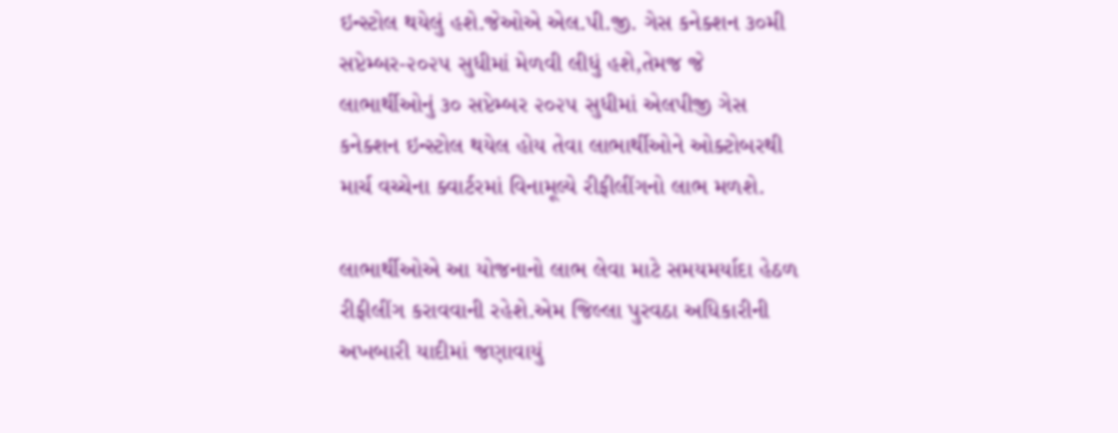ઇન્સ્ટોલ થયેલું હશે.જેઓએ એલ.પી.જી. ગેસ કનેક્શન ૩૦મી સપ્ટેમ્બર-૨૦૨૫ સુધીમાં મેળવી લીધું હશે,તેમજ જે લાભાર્થીઓનું ૩૦ સપ્ટેમ્બર ૨૦૨૫ સુધીમાં એલપીજી ગેસ કનેક્શન ઇન્સ્ટોલ થયેલ હોય તેવા લાભાર્થીઓને ઓક્ટોબરથી માર્ચ વચ્ચેના ક્વાર્ટરમાં વિનામૂલ્યે રીફીલીંગનો લાભ મળશે.

લાભાર્થીઓએ આ યોજનાનો લાભ લેવા માટે સમયમર્યાદા હેઠળ રીફીલીંગ કરાવવાની રહેશે.એમ જિલ્લા પુરવઠા અધિકારીની અખબારી યાદીમાં જણાવાયું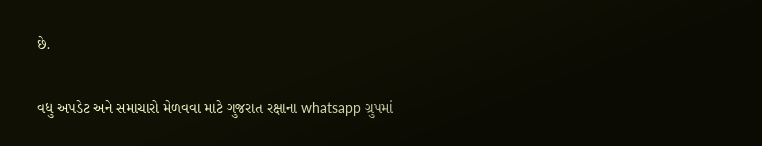છે.

વધુ અપડેટ અને સમાચારો મેળવવા માટે ગુજરાત રક્ષાના whatsapp ગ્રુપમાં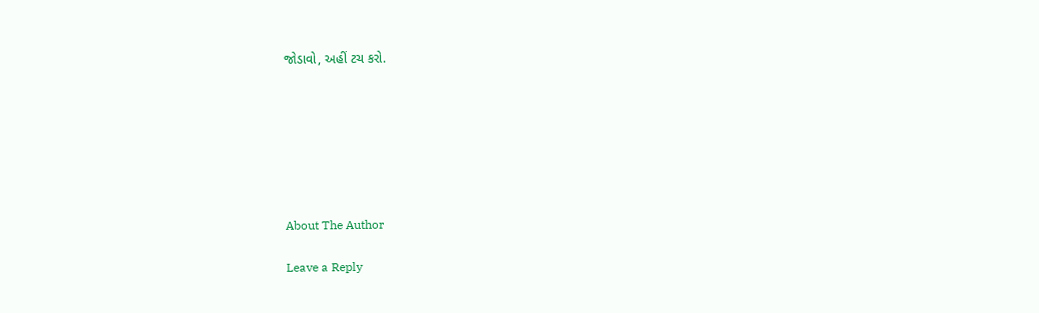જોડાવો, અહીં ટચ કરો.







About The Author

Leave a Reply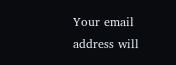Your email address will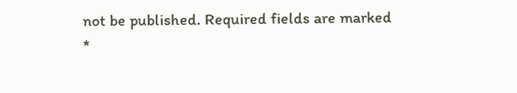not be published. Required fields are marked *